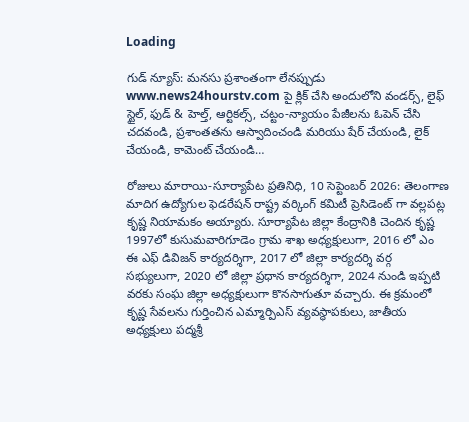Loading

గుడ్ న్యూస్: మనసు ప్రశాంతంగా లేనప్పుడు www.news24hourstv.com పై క్లిక్ చేసి అందులోని వండర్స్, లైఫ్ స్టైల్, ఫుడ్ & హెల్త్, ఆర్టికల్స్, చట్టం-న్యాయం పేజీలను ఓపెన్ చేసి చదవండి, ప్రశాంతతను ఆస్వాదించండి మరియు షేర్ చేయండి, లైక్ చేయండి, కామెంట్ చేయండి…

రోజులు మారాయి-సూర్యాపేట ప్రతినిధి, 10 సెప్టెంబర్ 2026: తెలంగాణ మాదిగ ఉద్యోగుల ఫెడరేషన్ రాష్ట్ర వర్కింగ్ కమిటీ ప్రెసిడెంట్ గా వల్లపట్ల కృష్ణ నియామకం అయ్యారు. సూర్యాపేట జిల్లా కేంద్రానికి చెందిన కృష్ణ 1997లో కుసుమవారిగూడెం గ్రామ శాఖ అధ్యక్షులుగా, 2016 లో ఎం ఈ ఎఫ్ డివిజన్ కార్యదర్శిగా, 2017 లో జిల్లా కార్యదర్శి వర్గ సభ్యులుగా, 2020 లో జిల్లా ప్రధాన కార్యదర్శిగా, 2024 నుండి ఇప్పటి వరకు సంఘ జిల్లా అధ్యక్షులుగా కొనసాగుతూ వచ్చారు. ఈ క్రమంలో కృష్ణ సేవలను గుర్తించిన ఎమ్మార్పిఎస్ వ్యవస్థాపకులు, జాతీయ అధ్యక్షులు పద్మశ్రీ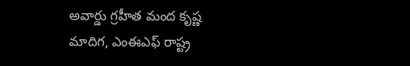అవార్డు గ్రహీత మంద కృష్ణ మాదిగ, ఎంఈఎఫ్ రాష్ట్ర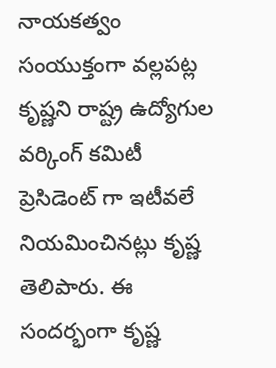నాయకత్వం సంయుక్తంగా వల్లపట్ల కృష్ణని రాష్ట్ర ఉద్యోగుల వర్కింగ్ కమిటీ ప్రెసిడెంట్ గా ఇటీవలే నియమించినట్లు కృష్ణ తెలిపారు. ఈ సందర్భంగా కృష్ణ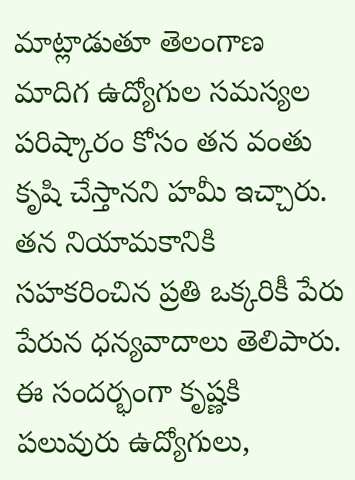మాట్లాడుతూ తెలంగాణ మాదిగ ఉద్యోగుల సమస్యల పరిష్కారం కోసం తన వంతు కృషి చేస్తానని హమీ ఇచ్చారు. తన నియామకానికి సహకరించిన ప్రతి ఒక్కరికీ పేరు పేరున ధన్యవాదాలు తెలిపారు. ఈ సందర్భంగా కృష్ణకి పలువురు ఉద్యోగులు,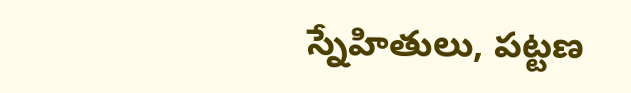స్నేహితులు, పట్టణ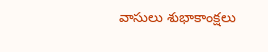వాసులు శుభాకాంక్షలు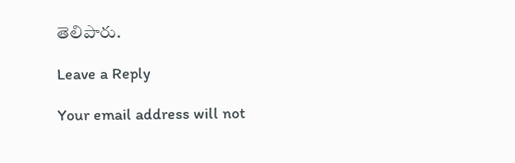తెలిపారు.

Leave a Reply

Your email address will not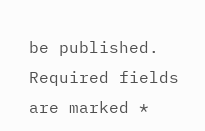be published. Required fields are marked *